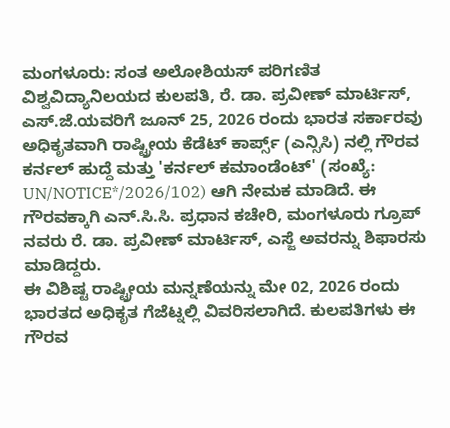ಮಂಗಳೂರು: ಸಂತ ಅಲೋಶಿಯಸ್ ಪರಿಗಣಿತ ವಿಶ್ವವಿದ್ಯಾನಿಲಯದ ಕುಲಪತಿ, ರೆ. ಡಾ. ಪ್ರವೀಣ್ ಮಾರ್ಟಿಸ್, ಎಸ್.ಜೆ.ಯವರಿಗೆ ಜೂನ್ 25, 2026 ರಂದು ಭಾರತ ಸರ್ಕಾರವು ಅಧಿಕೃತವಾಗಿ ರಾಷ್ಟ್ರೀಯ ಕೆಡೆಟ್ ಕಾರ್ಪ್ಸ್ (ಎನ್ಸಿಸಿ) ನಲ್ಲಿ ಗೌರವ ಕರ್ನಲ್ ಹುದ್ದೆ ಮತ್ತು 'ಕರ್ನಲ್ ಕಮಾಂಡೆಂಟ್' (ಸಂಖ್ಯೆ: UN/NOTICE*/2026/102) ಆಗಿ ನೇಮಕ ಮಾಡಿದೆ. ಈ ಗೌರವಕ್ಕಾಗಿ ಎನ್.ಸಿ.ಸಿ. ಪ್ರಧಾನ ಕಚೇರಿ, ಮಂಗಳೂರು ಗ್ರೂಪ್ ನವರು ರೆ. ಡಾ. ಪ್ರವೀಣ್ ಮಾರ್ಟಿಸ್, ಎಸ್ಜೆ ಅವರನ್ನು ಶಿಫಾರಸು ಮಾಡಿದ್ದರು.
ಈ ವಿಶಿಷ್ಟ ರಾಷ್ಟ್ರೀಯ ಮನ್ನಣೆಯನ್ನು ಮೇ 02, 2026 ರಂದು ಭಾರತದ ಅಧಿಕೃತ ಗೆಜೆಟ್ನಲ್ಲಿ ವಿವರಿಸಲಾಗಿದೆ. ಕುಲಪತಿಗಳು ಈ ಗೌರವ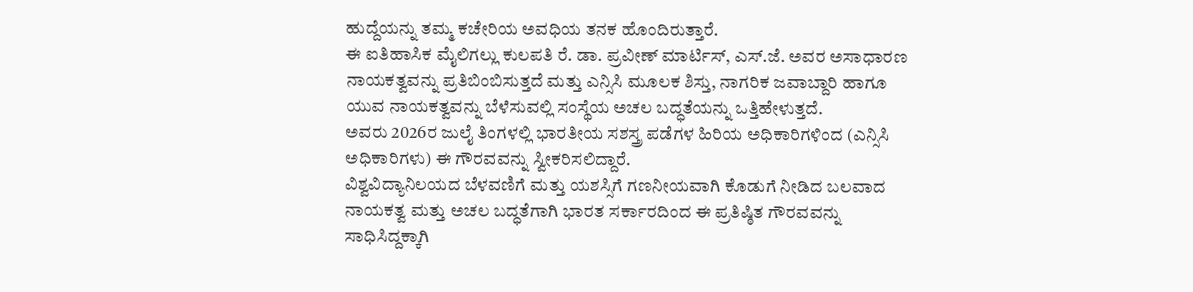ಹುದ್ದೆಯನ್ನು ತಮ್ಮ ಕಚೇರಿಯ ಅವಧಿಯ ತನಕ ಹೊಂದಿರುತ್ತಾರೆ.
ಈ ಐತಿಹಾಸಿಕ ಮೈಲಿಗಲ್ಲು ಕುಲಪತಿ ರೆ. ಡಾ. ಪ್ರವೀಣ್ ಮಾರ್ಟಿಸ್, ಎಸ್.ಜೆ. ಅವರ ಅಸಾಧಾರಣ ನಾಯಕತ್ವವನ್ನು ಪ್ರತಿಬಿಂಬಿಸುತ್ತದೆ ಮತ್ತು ಎನ್ಸಿಸಿ ಮೂಲಕ ಶಿಸ್ತು, ನಾಗರಿಕ ಜವಾಬ್ದಾರಿ ಹಾಗೂ ಯುವ ನಾಯಕತ್ವವನ್ನು ಬೆಳೆಸುವಲ್ಲಿ ಸಂಸ್ಥೆಯ ಅಚಲ ಬದ್ಧತೆಯನ್ನು ಒತ್ತಿಹೇಳುತ್ತದೆ.
ಅವರು 2026ರ ಜುಲೈ ತಿಂಗಳಲ್ಲಿ ಭಾರತೀಯ ಸಶಸ್ತ್ರ ಪಡೆಗಳ ಹಿರಿಯ ಅಧಿಕಾರಿಗಳಿಂದ (ಎನ್ಸಿಸಿ ಅಧಿಕಾರಿಗಳು) ಈ ಗೌರವವನ್ನು ಸ್ವೀಕರಿಸಲಿದ್ದಾರೆ.
ವಿಶ್ವವಿದ್ಯಾನಿಲಯದ ಬೆಳವಣಿಗೆ ಮತ್ತು ಯಶಸ್ಸಿಗೆ ಗಣನೀಯವಾಗಿ ಕೊಡುಗೆ ನೀಡಿದ ಬಲವಾದ ನಾಯಕತ್ವ ಮತ್ತು ಅಚಲ ಬದ್ಧತೆಗಾಗಿ ಭಾರತ ಸರ್ಕಾರದಿಂದ ಈ ಪ್ರತಿಷ್ಠಿತ ಗೌರವವನ್ನು ಸಾಧಿಸಿದ್ದಕ್ಕಾಗಿ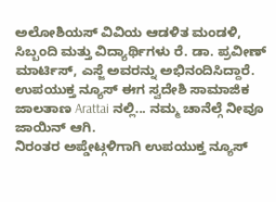ಅಲೋಶಿಯಸ್ ವಿವಿಯ ಆಡಳಿತ ಮಂಡಳಿ, ಸಿಬ್ಬಂದಿ ಮತ್ತು ವಿದ್ಯಾರ್ಥಿಗಳು ರೆ. ಡಾ. ಪ್ರವೀಣ್ ಮಾರ್ಟಿಸ್, ಎಸ್ಜೆ ಅವರನ್ನು ಅಭಿನಂದಿಸಿದ್ದಾರೆ.
ಉಪಯುಕ್ತ ನ್ಯೂಸ್ ಈಗ ಸ್ವದೇಶಿ ಸಾಮಾಜಿಕ ಜಾಲತಾಣ Arattai ನಲ್ಲಿ... ನಮ್ಮ ಚಾನೆಲ್ಗೆ ನೀವೂ ಜಾಯಿನ್ ಆಗಿ.
ನಿರಂತರ ಅಪ್ಡೇಟ್ಗಳಿಗಾಗಿ ಉಪಯುಕ್ತ ನ್ಯೂಸ್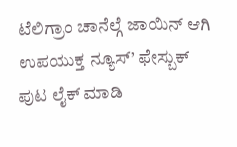ಟೆಲಿಗ್ರಾಂ ಚಾನೆಲ್ಗೆ ಜಾಯಿನ್ ಆಗಿ
ಉಪಯುಕ್ತ ನ್ಯೂಸ್’ ಫೇಸ್ಬುಕ್ ಪುಟ ಲೈಕ್ ಮಾಡಿ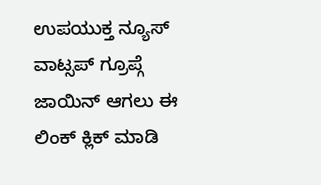ಉಪಯುಕ್ತ ನ್ಯೂಸ್ ವಾಟ್ಸಪ್ ಗ್ರೂಪ್ಗೆ ಜಾಯಿನ್ ಆಗಲು ಈ ಲಿಂಕ್ ಕ್ಲಿಕ್ ಮಾಡಿ